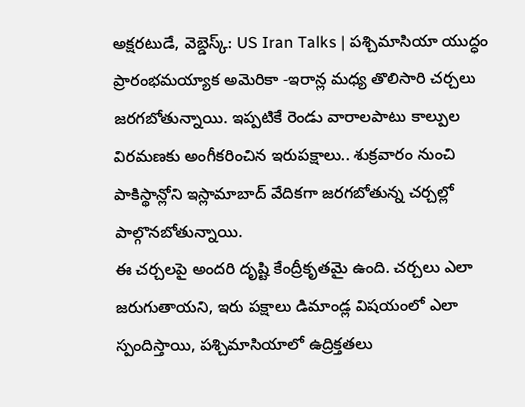అక్షరటుడే, వెబ్డెస్క్: US Iran Talks | పశ్చిమాసియా యుద్ధం ప్రారంభమయ్యాక అమెరికా -ఇరాన్ల మధ్య తొలిసారి చర్చలు జరగబోతున్నాయి. ఇప్పటికే రెండు వారాలపాటు కాల్పుల విరమణకు అంగీకరించిన ఇరుపక్షాలు.. శుక్రవారం నుంచి పాకిస్థాన్లోని ఇస్లామాబాద్ వేదికగా జరగబోతున్న చర్చల్లో పాల్గొనబోతున్నాయి.
ఈ చర్చలపై అందరి దృష్టి కేంద్రీకృతమై ఉంది. చర్చలు ఎలా జరుగుతాయని, ఇరు పక్షాలు డిమాండ్ల విషయంలో ఎలా స్పందిస్తాయి, పశ్చిమాసియాలో ఉద్రిక్తతలు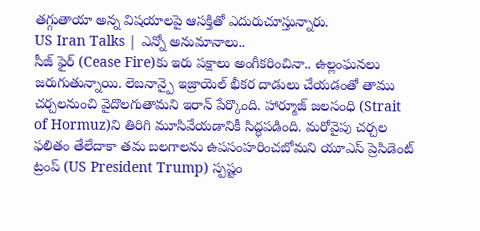తగ్గుతాయా అన్న విషయాలపై ఆసక్తితో ఎదురుచూస్తున్నారు.
US Iran Talks | ఎన్నో అనుమానాలు..
సీజ్ ఫైర్ (Cease Fire)కు ఇరు పక్షాలు అంగీకరించినా.. ఉల్లంఘనలు జరుగుతున్నాయి. లెబనాన్పై ఇజ్రాయెల్ భీకర దాడులు చేయడంతో తాము చర్చలనుంచి వైదొలగుతామని ఇరాన్ పేర్కొంది. హార్మూజ్ జలసంధి (Strait of Hormuz)ని తిరిగి మూసివేయడానికీ సిద్ధపడింది. మరోవైపు చర్చల ఫలితం తేలేదాకా తమ బలగాలను ఉపసంహరించబోమని యూఎస్ ప్రెసిడెంట్ ట్రంప్ (US President Trump) స్పష్టం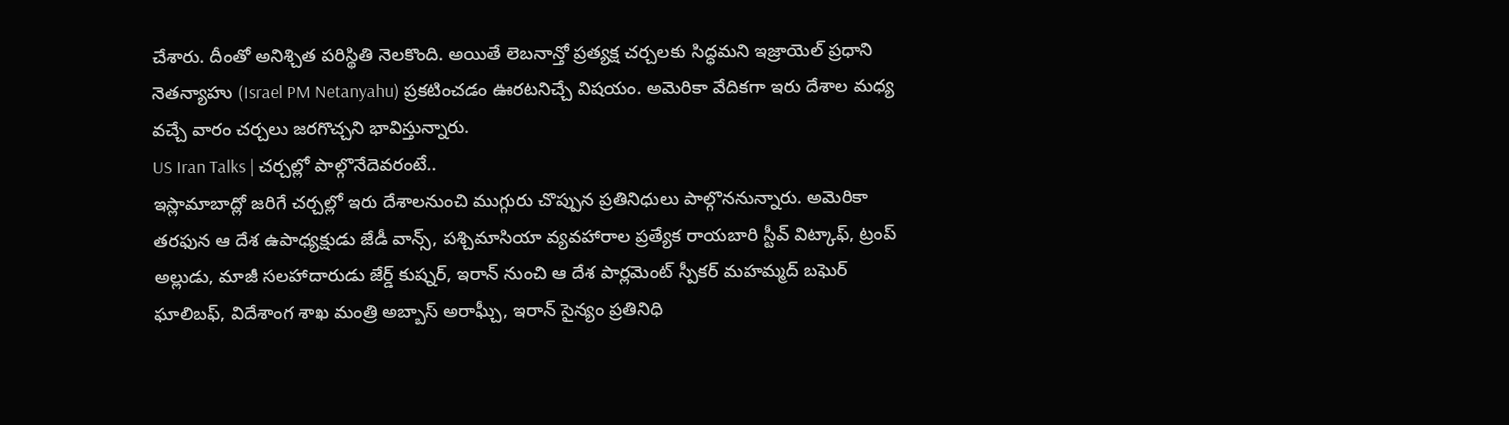చేశారు. దీంతో అనిశ్చిత పరిస్థితి నెలకొంది. అయితే లెబనాన్తో ప్రత్యక్ష చర్చలకు సిద్ధమని ఇజ్రాయెల్ ప్రధాని నెతన్యాహు (Israel PM Netanyahu) ప్రకటించడం ఊరటనిచ్చే విషయం. అమెరికా వేదికగా ఇరు దేశాల మధ్య వచ్చే వారం చర్చలు జరగొచ్చని భావిస్తున్నారు.
US Iran Talks | చర్చల్లో పాల్గొనేదెవరంటే..
ఇస్లామాబాద్లో జరిగే చర్చల్లో ఇరు దేశాలనుంచి ముగ్గురు చొప్పున ప్రతినిధులు పాల్గొననున్నారు. అమెరికా తరఫున ఆ దేశ ఉపాధ్యక్షుడు జేడీ వాన్స్, పశ్చిమాసియా వ్యవహారాల ప్రత్యేక రాయబారి స్టీవ్ విట్కాఫ్, ట్రంప్ అల్లుడు, మాజీ సలహాదారుడు జేర్డ్ కుష్నర్, ఇరాన్ నుంచి ఆ దేశ పార్లమెంట్ స్పీకర్ మహమ్మద్ బఘెర్ ఘాలిబఫ్, విదేశాంగ శాఖ మంత్రి అబ్బాస్ అరాఘ్చీ, ఇరాన్ సైన్యం ప్రతినిధి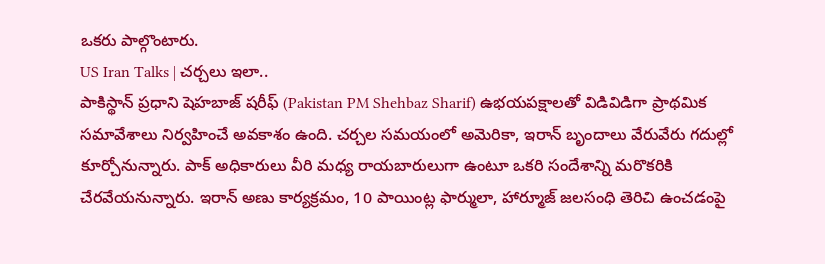ఒకరు పాల్గొంటారు.
US Iran Talks | చర్చలు ఇలా..
పాకిస్థాన్ ప్రధాని షెహబాజ్ షరీఫ్ (Pakistan PM Shehbaz Sharif) ఉభయపక్షాలతో విడివిడిగా ప్రాథమిక సమావేశాలు నిర్వహించే అవకాశం ఉంది. చర్చల సమయంలో అమెరికా, ఇరాన్ బృందాలు వేరువేరు గదుల్లో కూర్చోనున్నారు. పాక్ అధికారులు వీరి మధ్య రాయబారులుగా ఉంటూ ఒకరి సందేశాన్ని మరొకరికి చేరవేయనున్నారు. ఇరాన్ అణు కార్యక్రమం, 10 పాయింట్ల ఫార్ములా, హార్మూజ్ జలసంధి తెరిచి ఉంచడంపై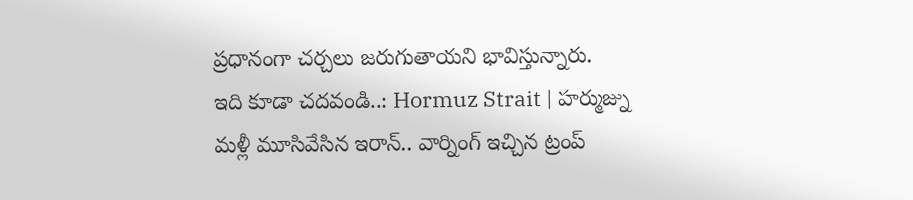ప్రధానంగా చర్చలు జరుగుతాయని భావిస్తున్నారు.
ఇది కూడా చదవండి..: Hormuz Strait | హర్ముజ్ను మళ్లీ మూసివేసిన ఇరాన్.. వార్నింగ్ ఇచ్చిన ట్రంప్